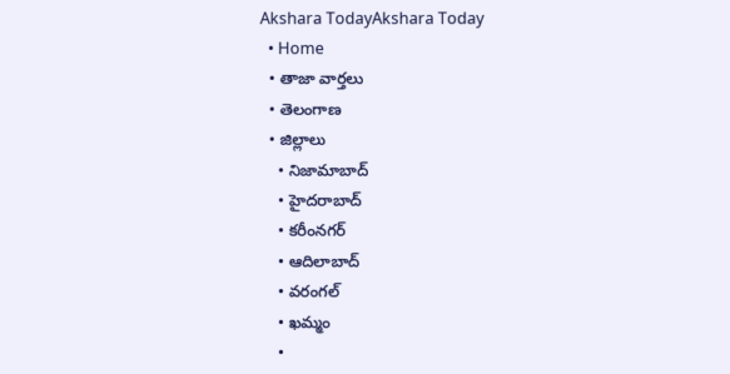Akshara TodayAkshara Today
  • Home
  • తాజా వార్తలు
  • తెలంగాణ
  • జిల్లాలు
    • నిజామాబాద్
    • హైదరాబాద్
    • కరీంనగర్
    • ఆదిలాబాద్
    • వరంగల్
    • ఖమ్మం
    •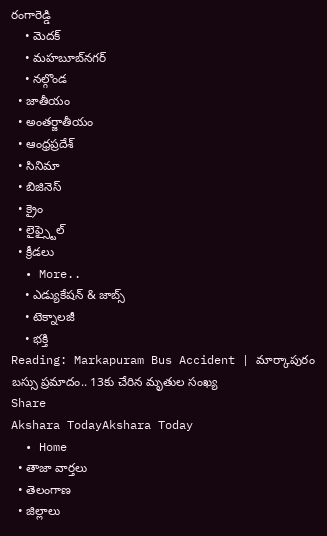రంగారెడ్డి
    • మెదక్
    • మహబూబ్‌నగర్
    • నల్గొండ
  • జాతీయం
  • అంతర్జాతీయం
  • ఆంధ్రప్రదేశ్
  • సినిమా
  • బిజినెస్
  • క్రైం
  • లైఫ్స్టైల్
  • క్రీడలు
  • More..
    • ఎడ్యుకేషన్ & జాబ్స్
    • టెక్నాలజీ
    • భక్తి
Reading: Markapuram Bus Accident | మార్కాపురం బస్సు ప్రమాదం.. 13కు చేరిన మృతుల సంఖ్య
Share
Akshara TodayAkshara Today
  • Home
  • తాజా వార్తలు
  • తెలంగాణ
  • జిల్లాలు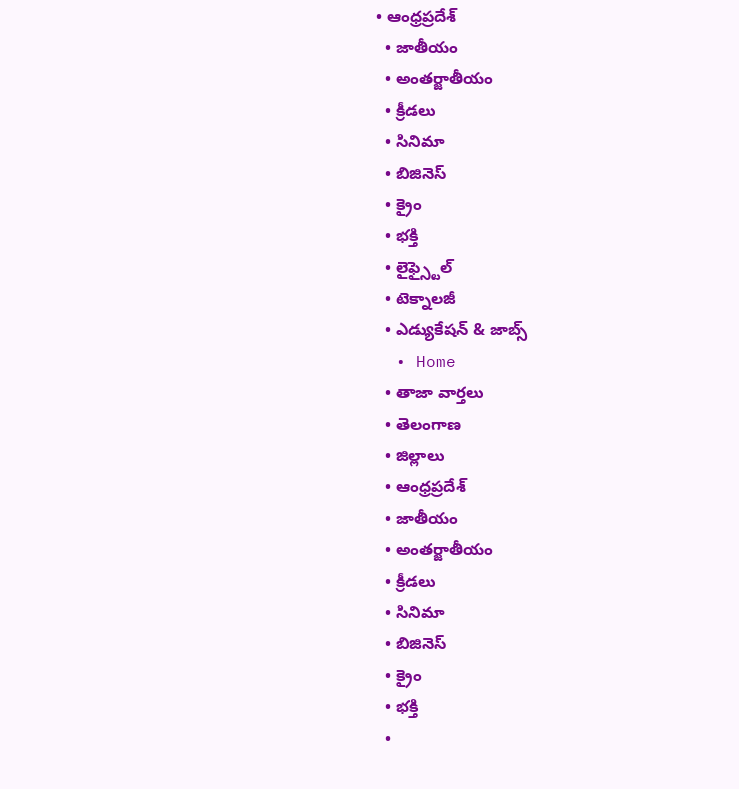• ఆంధ్రప్రదేశ్
  • జాతీయం
  • అంతర్జాతీయం
  • క్రీడలు
  • సినిమా
  • బిజినెస్
  • క్రైం
  • భక్తి
  • లైఫ్స్టైల్
  • టెక్నాలజీ
  • ఎడ్యుకేషన్ & జాబ్స్
  • Home
  • తాజా వార్తలు
  • తెలంగాణ
  • జిల్లాలు
  • ఆంధ్రప్రదేశ్
  • జాతీయం
  • అంతర్జాతీయం
  • క్రీడలు
  • సినిమా
  • బిజినెస్
  • క్రైం
  • భక్తి
  •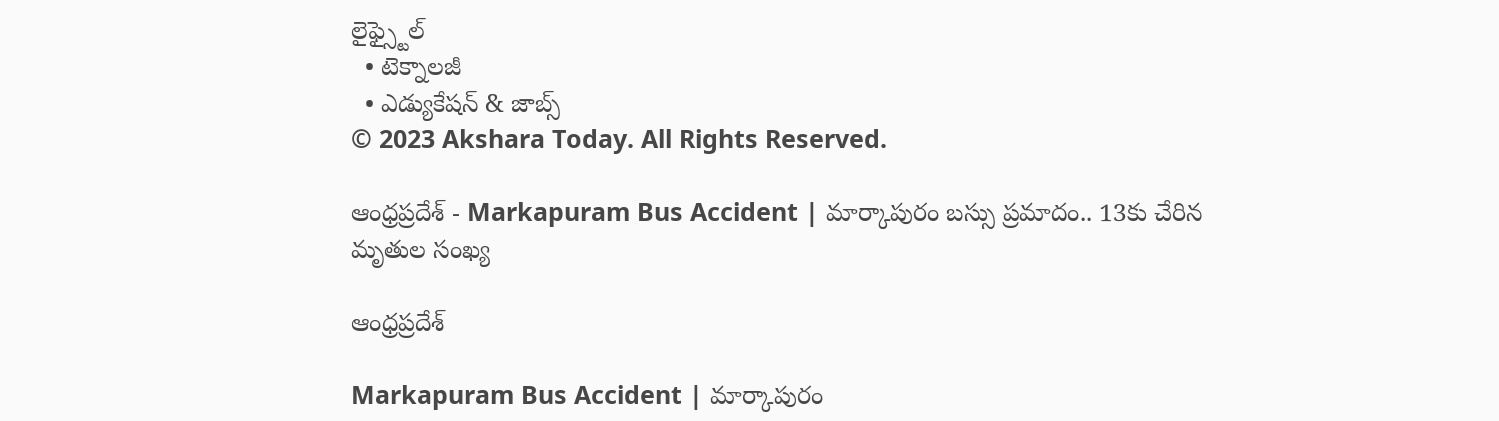లైఫ్స్టైల్
  • టెక్నాలజీ
  • ఎడ్యుకేషన్ & జాబ్స్
© 2023 Akshara Today. All Rights Reserved.

ఆంధ్రప్రదేశ్ - Markapuram Bus Accident | మార్కాపురం బస్సు ప్రమాదం.. 13కు చేరిన మృతుల సంఖ్య

ఆంధ్రప్రదేశ్

Markapuram Bus Accident | మార్కాపురం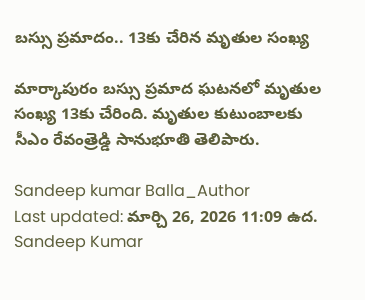బస్సు ప్రమాదం.. 13కు చేరిన మృతుల సంఖ్య

మార్కాపురం బస్సు ప్రమాద ఘటనలో మృతుల సంఖ్య 13కు చేరింది. మృతుల కుటుంబాలకు సీఎం రేవంత్రెడ్డి సానుభూతి తెలిపారు.

Sandeep kumar Balla_Author
Last updated: మార్చి 26, 2026 11:09 ఉద.
Sandeep Kumar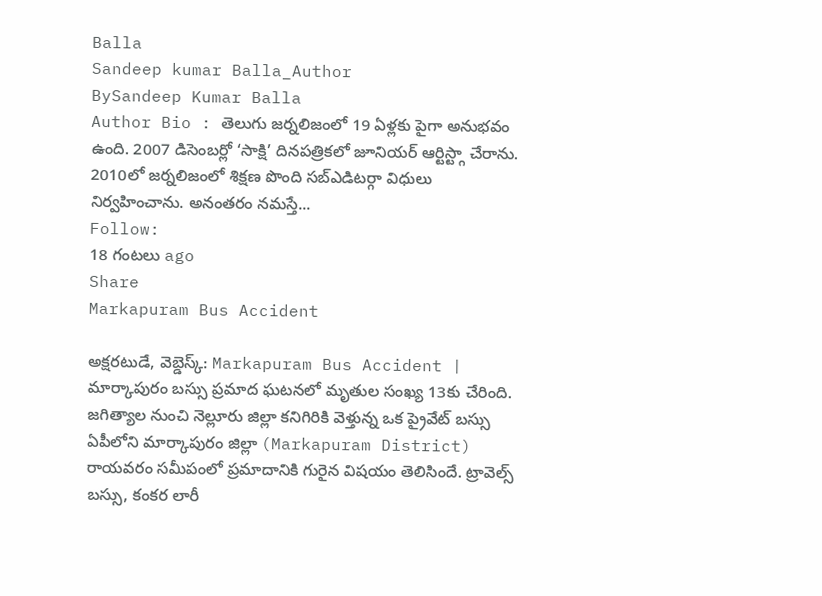Balla
Sandeep kumar Balla_Author
BySandeep Kumar Balla
Author Bio : తెలుగు జర్నలిజంలో 19 ఏళ్లకు పైగా అనుభవం ఉంది. 2007 డిసెంబర్లో ‘సాక్షి’ దినపత్రికలో జూనియర్ ఆర్టిస్ట్గా చేరాను. 2010లో జర్నలిజంలో శిక్షణ పొంది సబ్ఎడిటర్గా విధులు నిర్వహించాను. అనంతరం నమస్తే...
Follow:
18 గంటలు ago
Share
Markapuram Bus Accident

అక్షరటుడే, వెబ్డెస్క్: Markapuram Bus Accident | మార్కాపురం బస్సు ప్రమాద ఘటనలో మృతుల సంఖ్య 13కు చేరింది. జగిత్యాల నుంచి నెల్లూరు జిల్లా కనిగిరికి వెళ్తున్న ఒక ప్రైవేట్ బస్సు ఏపీలోని మార్కాపురం జిల్లా (Markapuram District) రాయవరం సమీపంలో ప్రమాదానికి గురైన విషయం తెలిసిందే. ట్రావెల్స్ బస్సు, కంకర లారీ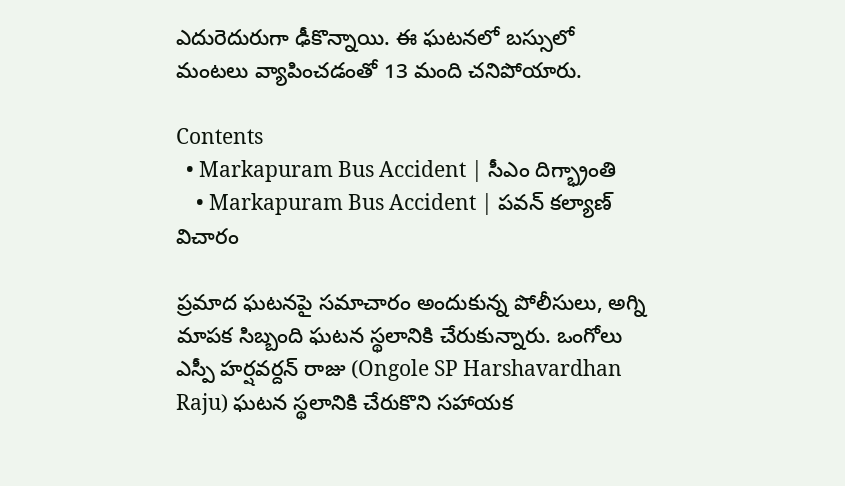ఎదురెదురుగా ఢీకొన్నాయి. ఈ ఘటనలో బస్సులో మంటలు వ్యాపించడంతో 13 మంది చనిపోయారు.

Contents
  • Markapuram Bus Accident | సీఎం దిగ్భ్రాంతి
    • Markapuram Bus Accident | పవన్ కల్యాణ్ విచారం

ప్రమాద ఘటనపై సమాచారం అందుకున్న పోలీసులు, అగ్ని మాపక సిబ్బంది ఘటన స్థలానికి చేరుకున్నారు. ఒంగోలు ఎస్పీ హర్షవర్దన్ రాజు (Ongole SP Harshavardhan Raju) ఘటన స్థలానికి చేరుకొని సహాయక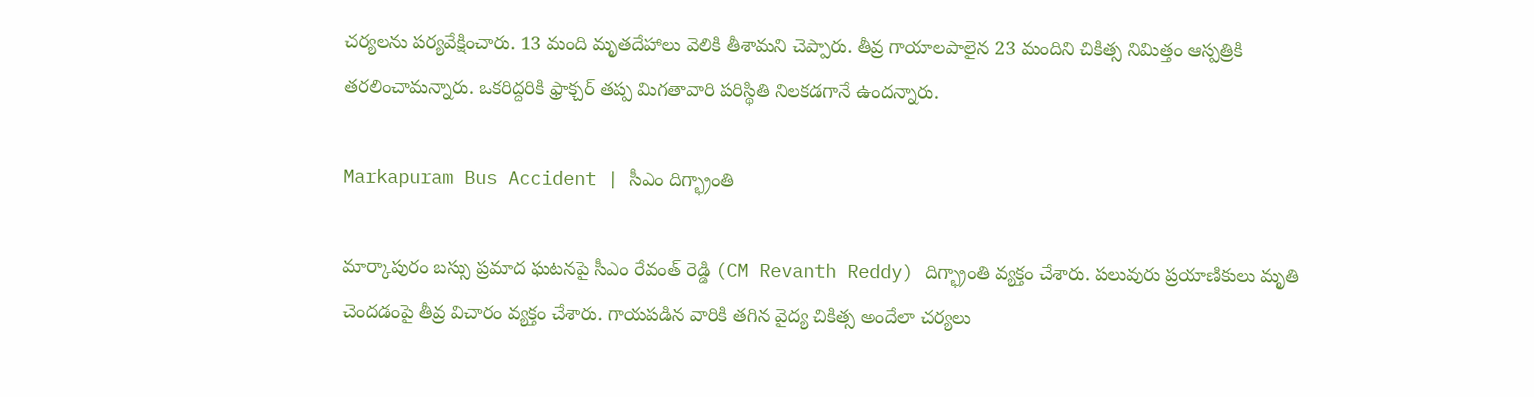చర్యలను పర్యవేక్షించారు. 13 మంది మృతదేహాలు వెలికి తీశామని చెప్పారు. తీవ్ర గాయాలపాలైన 23 మందిని చికిత్స నిమిత్తం ఆస్పత్రికి తరలించామన్నారు. ఒకరిద్దరికి ఫ్రాక్చర్ తప్ప మిగతావారి పరిస్థితి నిలకడగానే ఉందన్నారు.

Markapuram Bus Accident | సీఎం దిగ్భ్రాంతి

మార్కాపురం బస్సు ప్రమాద ఘటనపై సీఎం రేవంత్ రెడ్డి (CM Revanth Reddy) దిగ్భ్రాంతి వ్యక్తం చేశారు. పలువురు ప్రయాణికులు మృతి చెందడంపై తీవ్ర విచారం వ్యక్తం చేశారు. గాయపడిన వారికి తగిన వైద్య చికిత్స అందేలా చర్యలు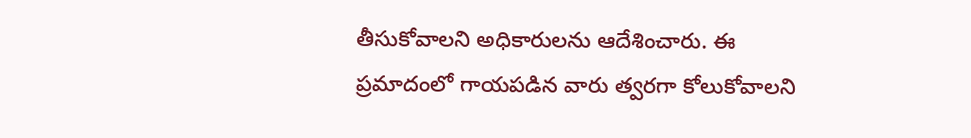తీసుకోవాలని అధికారులను ఆదేశించారు. ఈ ప్రమాదంలో గాయపడిన వారు త్వరగా కోలుకోవాలని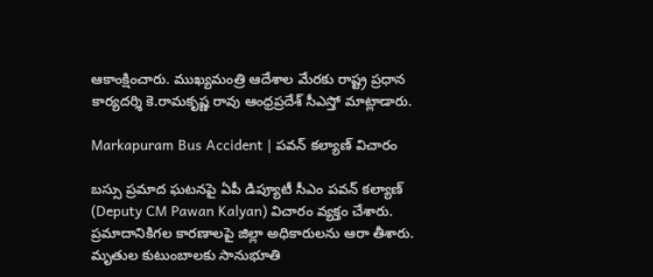ఆకాంక్షించారు. ముఖ్యమంత్రి ఆదేశాల మేరకు రాష్ట్ర ప్రధాన కార్యదర్శి కె.రామకృష్ణ రావు ఆంధ్రప్రదేశ్ సీఎస్తో మాట్లాడారు.

Markapuram Bus Accident | పవన్ కల్యాణ్ విచారం

బస్సు ప్రమాద ఘటనపై ఏపీ డిప్యూటీ సీఎం పవన్ కల్యాణ్ (Deputy CM Pawan Kalyan) విచారం వ్యక్తం చేశారు. ప్రమాదానికిగల కారణాలపై జిల్లా అధికారులను ఆరా తీశారు. మృతుల కుటుంబాలకు సానుభూతి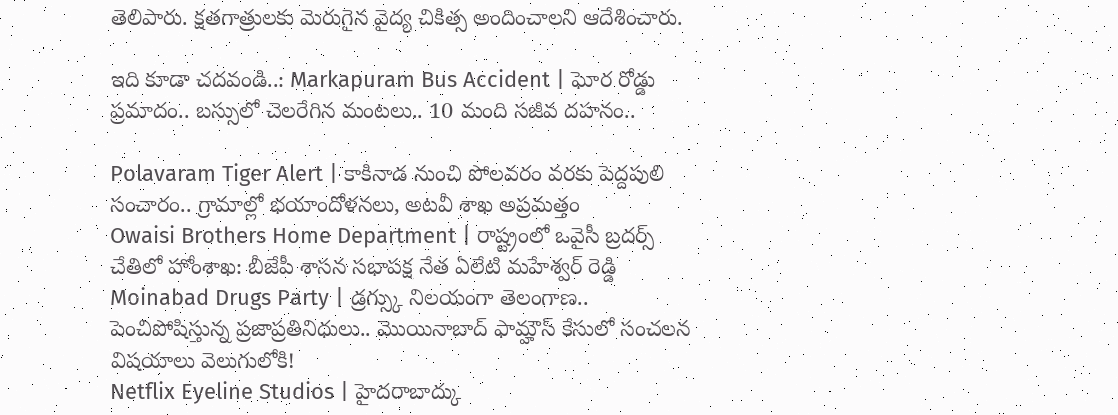తెలిపారు. క్షతగాత్రులకు మెరుగైన వైద్య చికిత్స అందించాలని ఆదేశించారు.

ఇది కూడా చదవండి..: Markapuram Bus Accident | ఘోర రోడ్డు ప్ర‌మాదం.. బస్సులో చెలరేగిన మంటలు.. 10 మంది సజీవ దహనం..

Polavaram Tiger Alert | కాకినాడ నుంచి పోలవరం వ‌ర‌కు పెద్దపులి సంచారం.. గ్రామాల్లో భయాందోళనలు, అటవీ శాఖ అప్రమత్తం
Owaisi Brothers Home Department | రాష్ట్రంలో ఒవైసీ బ్రదర్స్ చేతిలో హోంశాఖ: బీజేపీ శాసన సభాపక్ష నేత ఏలేటి మహేశ్వర్ రెడ్డి
Moinabad Drugs Party | డ్రగ్స్కు నిలయంగా తెలంగాణ.. పెంచిపోషిస్తున్న ప్రజాప్రతినిధులు.. మొయినాబాద్ ఫామ్హౌస్ కేసులో సంచలన విషయాలు వెలుగులోకి!
Netflix Eyeline Studios | హైదరాబాద్కు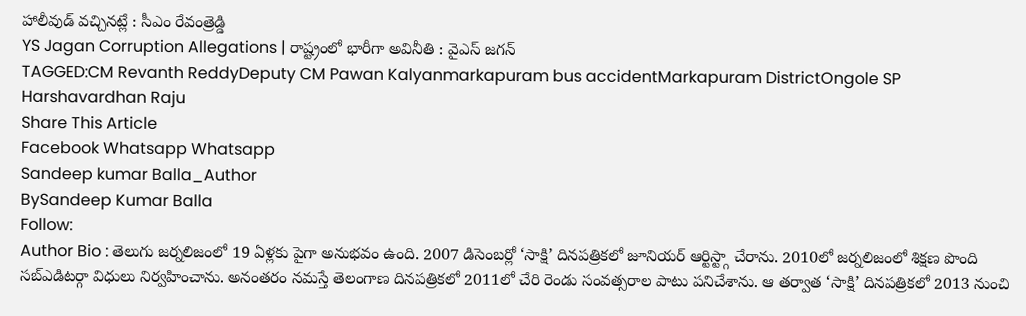హాలీవుడ్ వచ్చినట్లే : సీఎం రేవంత్రెడ్డి
YS Jagan Corruption Allegations | రాష్ట్రంలో భారీగా అవినీతి : వైఎస్ జగన్
TAGGED:CM Revanth ReddyDeputy CM Pawan Kalyanmarkapuram bus accidentMarkapuram DistrictOngole SP Harshavardhan Raju
Share This Article
Facebook Whatsapp Whatsapp
Sandeep kumar Balla_Author
BySandeep Kumar Balla
Follow:
Author Bio : తెలుగు జర్నలిజంలో 19 ఏళ్లకు పైగా అనుభవం ఉంది. 2007 డిసెంబర్లో ‘సాక్షి’ దినపత్రికలో జూనియర్ ఆర్టిస్ట్గా చేరాను. 2010లో జర్నలిజంలో శిక్షణ పొంది సబ్ఎడిటర్గా విధులు నిర్వహించాను. అనంతరం నమస్తే తెలంగాణ దినపత్రికలో 2011లో చేరి రెండు సంవత్సరాల పాటు పనిచేశాను. ఆ తర్వాత ‘సాక్షి’ దినపత్రికలో 2013 నుంచి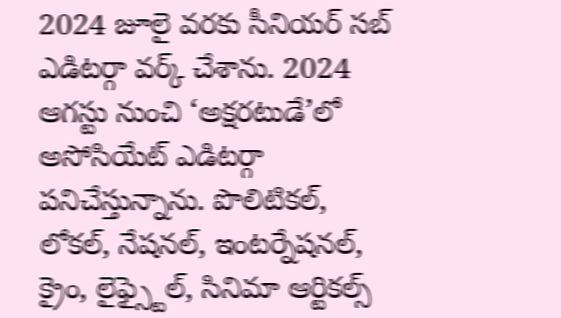2024 జూలై వరకు సీనియర్ సబ్ ఎడిటర్గా వర్క్ చేశాను. 2024 ఆగస్టు నుంచి ‘అక్షరటుడే’లో అసోసియేట్ ఎడిటర్గా పనిచేస్తున్నాను. పొలిటికల్, లోకల్, నేషనల్, ఇంటర్నేషనల్, క్రైం, లైఫ్స్టైల్, సినిమా ఆర్టికల్స్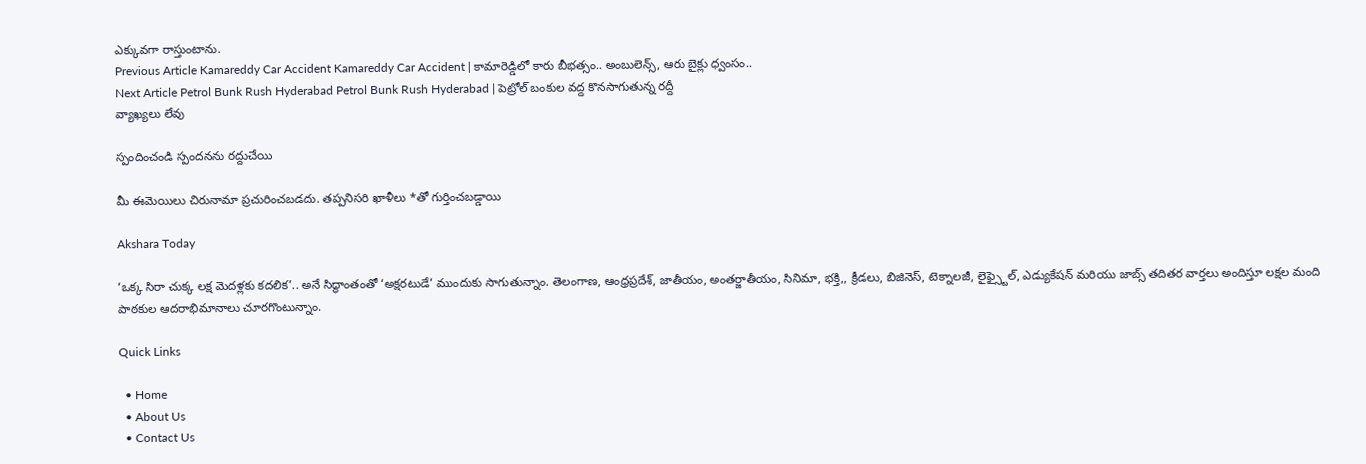ఎక్కువగా రాస్తుంటాను.
Previous Article Kamareddy Car Accident Kamareddy Car Accident | కామారెడ్డిలో కారు బీభత్సం.. అంబులెన్స్, ఆరు బైక్లు ధ్వంసం..
Next Article Petrol Bunk Rush Hyderabad Petrol Bunk Rush Hyderabad | పెట్రోల్ బంకుల వద్ద కొనసాగుతున్న రద్దీ
వ్యాఖ్యలు లేవు

స్పందించండి స్పందనను రద్దుచేయి

మీ ఈమెయిలు చిరునామా ప్రచురించబడదు. తప్పనిసరి ఖాళీలు *తో గుర్తించబడ్డాయి

Akshara Today

‘ఒక్క సిరా చుక్క లక్ష మెదళ్లకు కదలిక’.. అనే సిద్ధాంతంతో ‘అక్షరటుడే’ ముందుకు సాగుతున్నాం. తెలంగాణ, ఆంధ్రప్రదేశ్, జాతీయం, అంతర్జాతీయం, సినిమా, భక్తి,, క్రీడలు, బిజినెస్, టెక్నాలజీ, లైఫ్స్టైల్, ఎడ్యుకేషన్ మరియు జాబ్స్ తదితర వార్తలు అందిస్తూ లక్షల మంది పాఠకుల ఆదరాభిమానాలు చూరగొంటున్నాం.

Quick Links

  • Home
  • About Us
  • Contact Us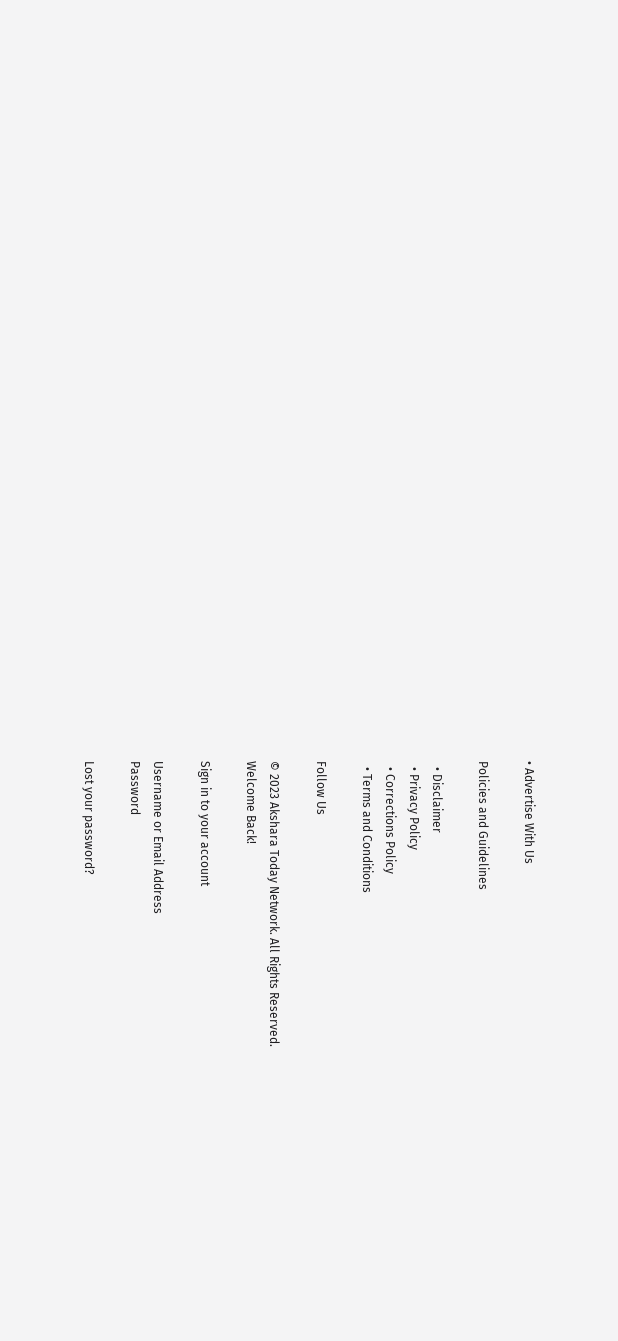• Advertise With Us

Policies and Guidelines

  • Disclaimer
  • Privacy Policy
  • Corrections Policy
  • Terms and Conditions

Follow Us

© 2023 Akshara Today Network. All Rights Reserved.
Welcome Back!

Sign in to your account

Username or Email Address
Password

Lost your password?